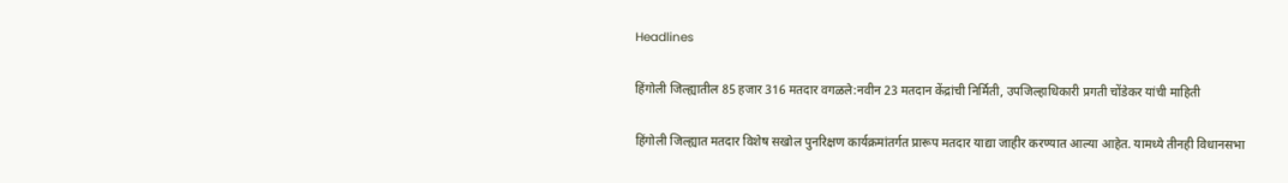Headlines

हिंगोली जिल्ह्यातील 85 हजार 316 मतदार वगळले:नवीन 23 मतदान केंद्रांची निर्मिती, उपजिल्हाधिकारी प्रगती चोंडेकर यांची माहिती

हिंगोली जिल्ह्यात मतदार विशेष सखोल पुनरिक्षण कार्यक्रमांतर्गत प्रारूप मतदार याद्या जाहीर करण्यात आल्या आहेत. यामध्ये तीनही विधानसभा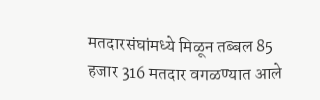मतदारसंघांमध्ये मिळून तब्बल 85 हजार 316 मतदार वगळण्यात आले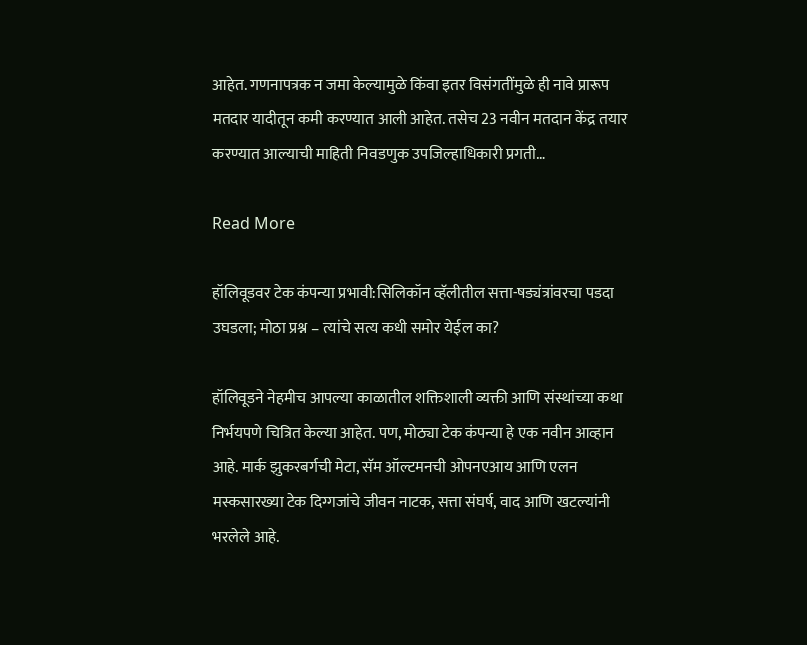आहेत. गणनापत्रक न जमा केल्यामुळे किंवा इतर विसंगतींमुळे ही नावे प्रारूप मतदार यादीतून कमी करण्यात आली आहेत. तसेच 23 नवीन मतदान केंद्र तयार करण्यात आल्याची माहिती निवडणुक उपजिल्हाधिकारी प्रगती…

Read More

हॉलिवूडवर टेक कंपन्या प्रभावी:सिलिकॉन व्हॅलीतील सत्ता-षड्यंत्रांवरचा पडदा उघडला; मोठा प्रश्न – त्यांचे सत्य कधी समोर येईल का?

हॉलिवूडने नेहमीच आपल्या काळातील शक्तिशाली व्यक्ती आणि संस्थांच्या कथा निर्भयपणे चित्रित केल्या आहेत. पण, मोठ्या टेक कंपन्या हे एक नवीन आव्हान आहे. मार्क झुकरबर्गची मेटा, सॅम ऑल्टमनची ओपनएआय आणि एलन मस्कसारख्या टेक दिग्गजांचे जीवन नाटक, सत्ता संघर्ष, वाद आणि खटल्यांनी भरलेले आहे.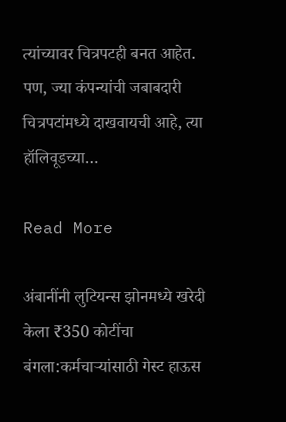त्यांच्यावर चित्रपटही बनत आहेत. पण, ज्या कंपन्यांची जबाबदारी चित्रपटांमध्ये दाखवायची आहे, त्या हॉलिवूडच्या…

Read More

अंबानींनी लुटियन्स झोनमध्ये खरेदी केला ₹350 कोटींचा बंगला:कर्मचाऱ्यांसाठी गेस्ट हाऊस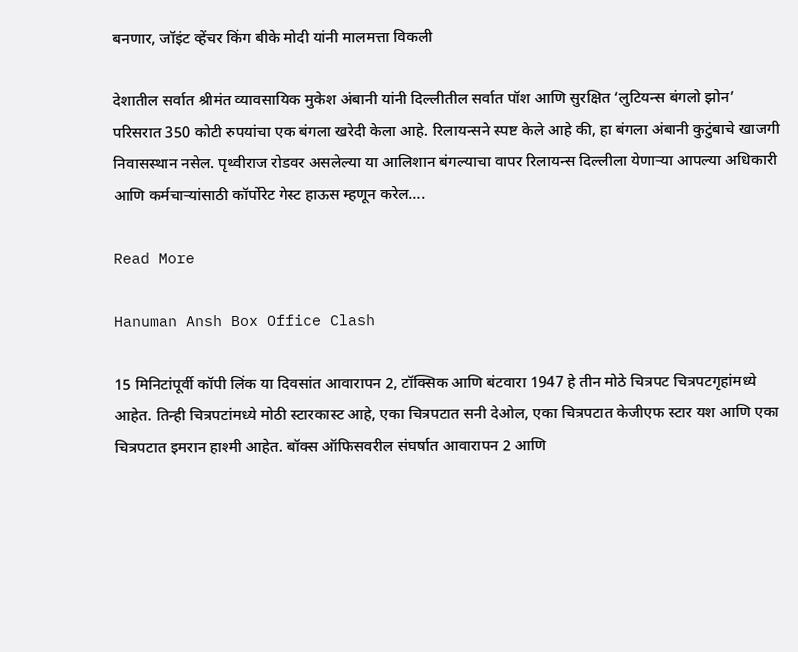बनणार, जॉइंट व्हेंचर किंग बीके मोदी यांनी मालमत्ता विकली

देशातील सर्वात श्रीमंत व्यावसायिक मुकेश अंबानी यांनी दिल्लीतील सर्वात पॉश आणि सुरक्षित ‘लुटियन्स बंगलो झोन’ परिसरात 350 कोटी रुपयांचा एक बंगला खरेदी केला आहे. रिलायन्सने स्पष्ट केले आहे की, हा बंगला अंबानी कुटुंबाचे खाजगी निवासस्थान नसेल. पृथ्वीराज रोडवर असलेल्या या आलिशान बंगल्याचा वापर रिलायन्स दिल्लीला येणाऱ्या आपल्या अधिकारी आणि कर्मचाऱ्यांसाठी कॉर्पोरेट गेस्ट हाऊस म्हणून करेल….

Read More

Hanuman Ansh Box Office Clash

15 मिनिटांपूर्वी कॉपी लिंक या दिवसांत आवारापन 2, टॉक्सिक आणि बंटवारा 1947 हे तीन मोठे चित्रपट चित्रपटगृहांमध्ये आहेत. तिन्ही चित्रपटांमध्ये मोठी स्टारकास्ट आहे, एका चित्रपटात सनी देओल, एका चित्रपटात केजीएफ स्टार यश आणि एका चित्रपटात इमरान हाश्मी आहेत. बॉक्स ऑफिसवरील संघर्षात आवारापन 2 आणि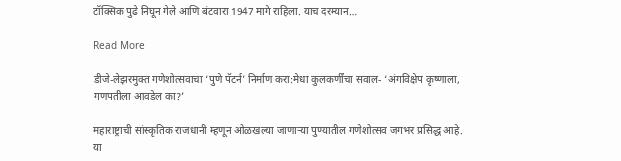टॉक्सिक पुढे निघून गेले आणि बंटवारा 1947 मागे राहिला. याच दरम्यान…

Read More

डीजे-लेझरमुक्त गणेशोत्सवाचा ‘पुणे पॅटर्न’ निर्माण करा:मेधा कुलकर्णींचा सवाल- ‘अंगविक्षेप कृष्णाला, गणपतीला आवडेल का?’

महाराष्ट्राची सांस्कृतिक राजधानी म्हणून ओळखल्या जाणाऱ्या पुण्यातील गणेशोत्सव जगभर प्रसिद्ध आहे. या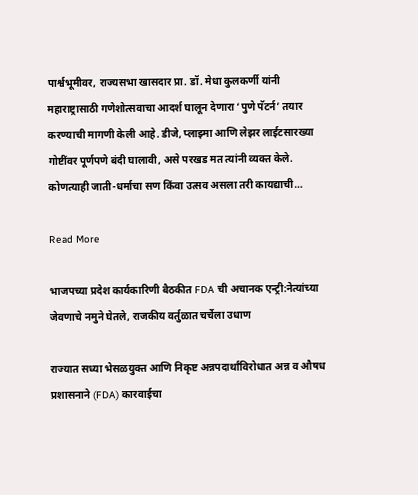पार्श्वभूमीवर, राज्यसभा खासदार प्रा. डॉ. मेधा कुलकर्णी यांनी महाराष्ट्रासाठी गणेशोत्सवाचा आदर्श घालून देणारा ‘पुणे पॅटर्न’ तयार करण्याची मागणी केली आहे. डीजे, प्लाझ्मा आणि लेझर लाईटसारख्या गोष्टींवर पूर्णपणे बंदी घालावी, असे परखड मत त्यांनी व्यक्त केले. कोणत्याही जाती-धर्माचा सण किंवा उत्सव असला तरी कायद्याची…

Read More

भाजपच्या प्रदेश कार्यकारिणी बैठकीत FDA ची अचानक एन्ट्री:नेत्यांच्या जेवणाचे नमुने घेतले, राजकीय वर्तुळात चर्चेला उधाण

राज्यात सध्या भेसळयुक्त आणि निकृष्ट अन्नपदार्थांविरोधात अन्न व औषध प्रशासनाने (FDA) कारवाईचा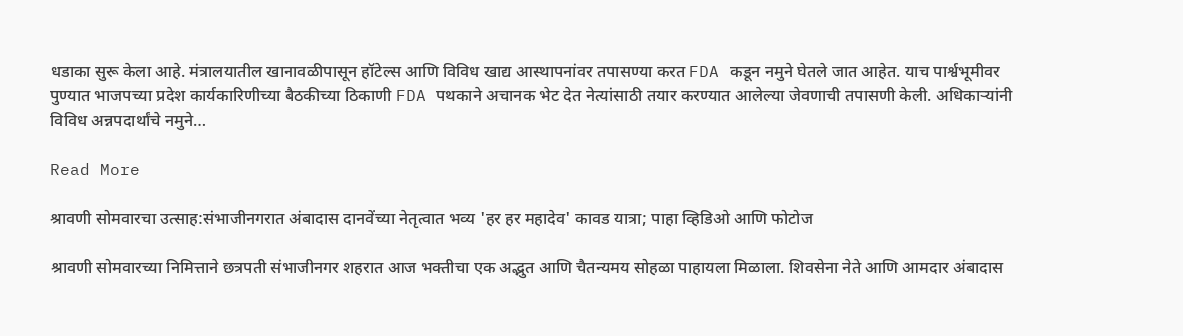धडाका सुरू केला आहे. मंत्रालयातील खानावळीपासून हॉटेल्स आणि विविध खाद्य आस्थापनांवर तपासण्या करत FDA कडून नमुने घेतले जात आहेत. याच पार्श्वभूमीवर पुण्यात भाजपच्या प्रदेश कार्यकारिणीच्या बैठकीच्या ठिकाणी FDA पथकाने अचानक भेट देत नेत्यांसाठी तयार करण्यात आलेल्या जेवणाची तपासणी केली. अधिकाऱ्यांनी विविध अन्नपदार्थांचे नमुने…

Read More

श्रावणी सोमवारचा उत्साह:संभाजीनगरात अंबादास दानवेंच्या नेतृत्वात भव्य 'हर हर महादेव' कावड यात्रा; पाहा व्हिडिओ आणि फोटोज

श्रावणी सोमवारच्या निमित्ताने छत्रपती संभाजीनगर शहरात आज भक्तीचा एक अद्भुत आणि चैतन्यमय सोहळा पाहायला मिळाला. शिवसेना नेते आणि आमदार अंबादास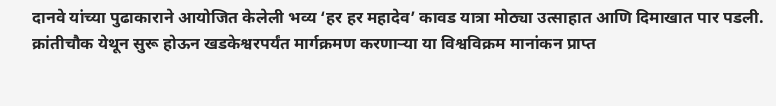दानवे यांच्या पुढाकाराने आयोजित केलेली भव्य ‘हर हर महादेव’ कावड यात्रा मोठ्या उत्साहात आणि दिमाखात पार पडली. क्रांतीचौक येथून सुरू होऊन खडकेश्वरपर्यंत मार्गक्रमण करणाऱ्या या विश्वविक्रम मानांकन प्राप्त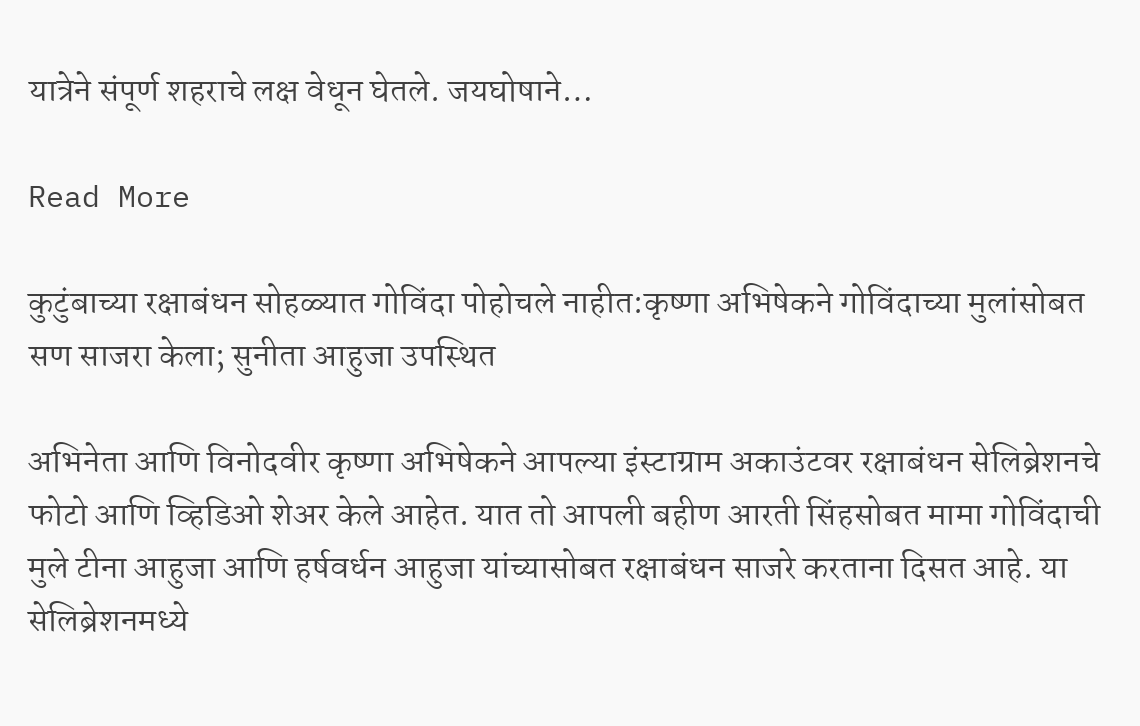यात्रेने संपूर्ण शहराचे लक्ष वेधून घेतले. जयघोषाने…

Read More

कुटुंबाच्या रक्षाबंधन सोहळ्यात गोविंदा पोहोचले नाहीत:कृष्णा अभिषेकने गोविंदाच्या मुलांसोबत सण साजरा केला; सुनीता आहुजा उपस्थित

अभिनेता आणि विनोदवीर कृष्णा अभिषेकने आपल्या इंस्टाग्राम अकाउंटवर रक्षाबंधन सेलिब्रेशनचे फोटो आणि व्हिडिओ शेअर केले आहेत. यात तो आपली बहीण आरती सिंहसोबत मामा गोविंदाची मुले टीना आहुजा आणि हर्षवर्धन आहुजा यांच्यासोबत रक्षाबंधन साजरे करताना दिसत आहे. या सेलिब्रेशनमध्ये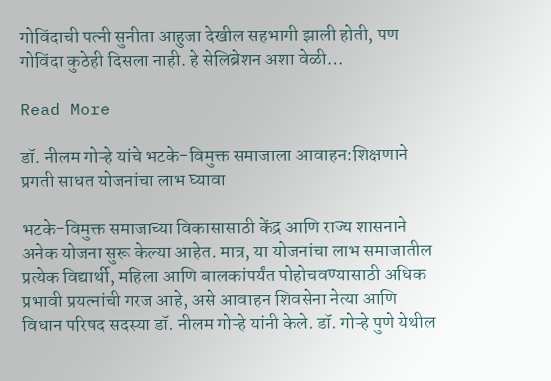गोविंदाची पत्नी सुनीता आहुजा देखील सहभागी झाली होती, पण गोविंदा कुठेही दिसला नाही. हे सेलिब्रेशन अशा वेळी…

Read More

डॉ. नीलम गोऱ्हे यांचे भटके-विमुक्त समाजाला आवाहन:शिक्षणाने प्रगती साधत योजनांचा लाभ घ्यावा

भटके-विमुक्त समाजाच्या विकासासाठी केंद्र आणि राज्य शासनाने अनेक योजना सुरू केल्या आहेत. मात्र, या योजनांचा लाभ समाजातील प्रत्येक विद्यार्थी, महिला आणि बालकांपर्यंत पोहोचवण्यासाठी अधिक प्रभावी प्रयत्नांची गरज आहे, असे आवाहन शिवसेना नेत्या आणि विधान परिषद सदस्या डॉ. नीलम गोऱ्हे यांनी केले. डॉ. गोऱ्हे पुणे येथील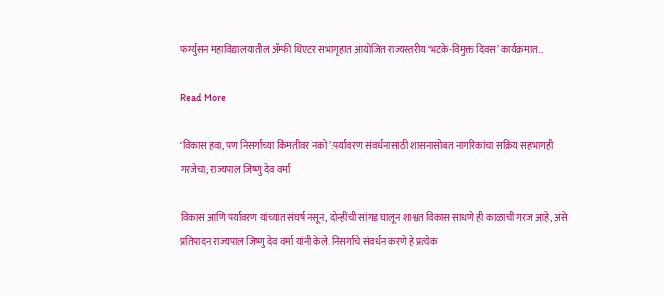फर्ग्युसन महाविद्यालयातील ॲम्फी थिएटर सभागृहात आयोजित राज्यस्तरीय ‘भटके-विमुक्त दिवस’ कार्यक्रमात…

Read More

‘विकास हवा, पण निसर्गाच्या किंमतीवर नको’:पर्यावरण संवर्धनासाठी शासनासोबत नागरिकांचा सक्रिय सहभागही गरजेचा; राज्यपाल जिष्णु देव वर्मा

विकास आणि पर्यावरण यांच्यात संघर्ष नसून, दोन्हींची सांगड घालून शाश्वत विकास साधणे ही काळाची गरज आहे, असे प्रतिपादन राज्यपाल जिष्णु देव वर्मा यांनी केले. निसर्गाचे संवर्धन करणे हे प्रत्येक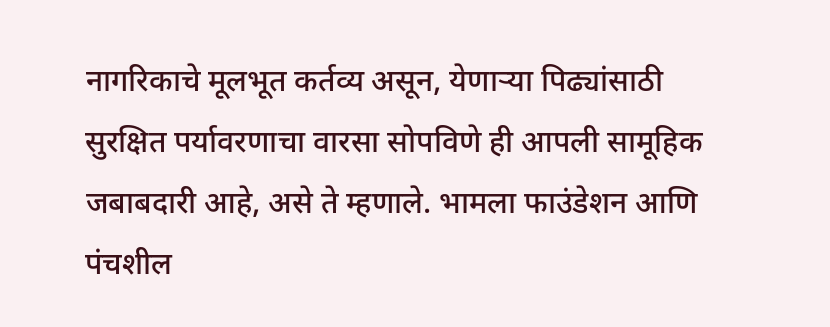नागरिकाचे मूलभूत कर्तव्य असून, येणाऱ्या पिढ्यांसाठी सुरक्षित पर्यावरणाचा वारसा सोपविणे ही आपली सामूहिक जबाबदारी आहे, असे ते म्हणाले. भामला फाउंडेशन आणि पंचशील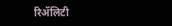रिॲलिटी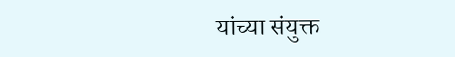यांच्या संयुक्त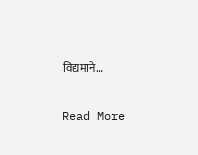विद्यमाने…

Read More